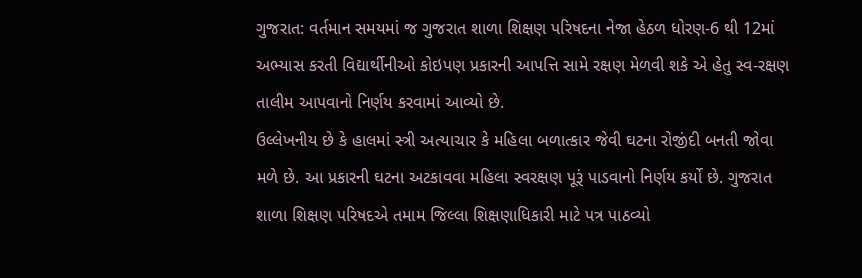ગુજરાત: વર્તમાન સમયમાં જ ગુજરાત શાળા શિક્ષણ પરિષદના નેજા હેઠળ ધોરણ-6 થી 12માં અભ્યાસ કરતી વિદ્યાર્થીનીઓ કોઇપણ પ્રકારની આપત્તિ સામે રક્ષણ મેળવી શકે એ હેતુ સ્વ-રક્ષણ તાલીમ આપવાનો નિર્ણય કરવામાં આવ્યો છે.
ઉલ્લેખનીય છે કે હાલમાં સ્ત્રી અત્યાચાર કે મહિલા બળાત્કાર જેવી ઘટના રોજીંદી બનતી જોવા મળે છે. આ પ્રકારની ઘટના અટકાવવા મહિલા સ્વરક્ષણ પૂરૂં પાડવાનો નિર્ણય કર્યો છે. ગુજરાત શાળા શિક્ષણ પરિષદએ તમામ જિલ્લા શિક્ષણાધિકારી માટે પત્ર પાઠવ્યો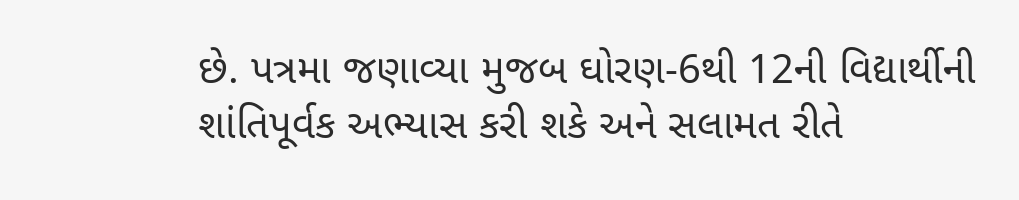છે. પત્રમા જણાવ્યા મુજબ ઘોરણ-6થી 12ની વિદ્યાર્થીની શાંતિપૂર્વક અભ્યાસ કરી શકે અને સલામત રીતે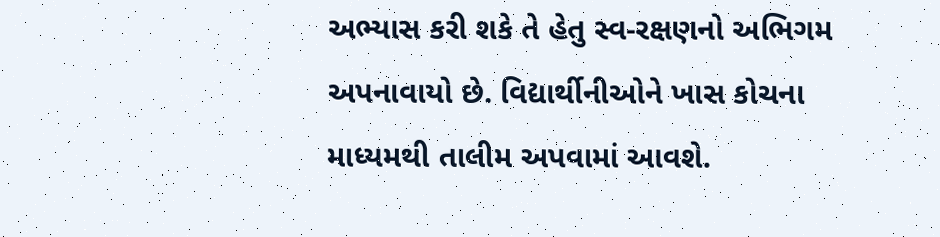અભ્યાસ કરી શકે તે હેતુ સ્વ-રક્ષણનો અભિગમ અપનાવાયો છે. વિદ્યાર્થીનીઓને ખાસ કોચના માધ્યમથી તાલીમ અપવામાં આવશે.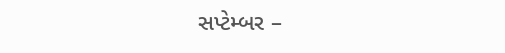સપ્ટેમ્બર –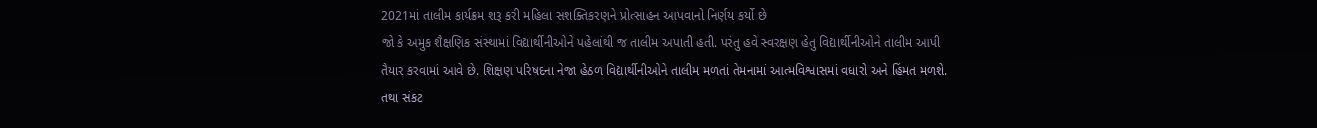2021માં તાલીમ કાર્યક્રમ શરૂ કરી મહિલા સશક્તિકરણને પ્રોત્સાહન આપવાનો નિર્ણય કર્યો છે
જો કે અમુક શૈક્ષણિક સંસ્થામાં વિદ્યાર્થીનીઓને પહેલાંથી જ તાલીમ અપાતી હતી. પરંતુ હવે સ્વરક્ષણ હેતુ વિદ્યાર્થીનીઓને તાલીમ આપી તૈયાર કરવામાં આવે છે. શિક્ષણ પરિષદના નેજા હેઠળ વિદ્યાર્થીનીઓને તાલીમ મળતાં તેમનામાં આત્મવિશ્વાસમાં વધારો અને હિંમત મળશે. તથા સંકટ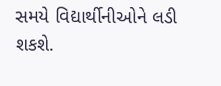સમયે વિદ્યાર્થીનીઓને લડી શકશે.